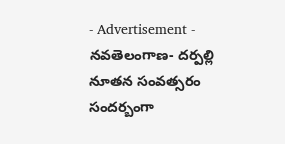- Advertisement -
నవతెలంగాణ- దర్పల్లి
నూతన సంవత్సరం సందర్బంగా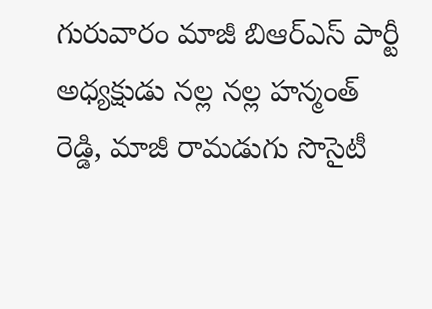గురువారం మాజీ బిఆర్ఎస్ పార్టీ అధ్యక్షుడు నల్ల నల్ల హన్మంత్ రెడ్డి, మాజీ రామడుగు సొసైటీ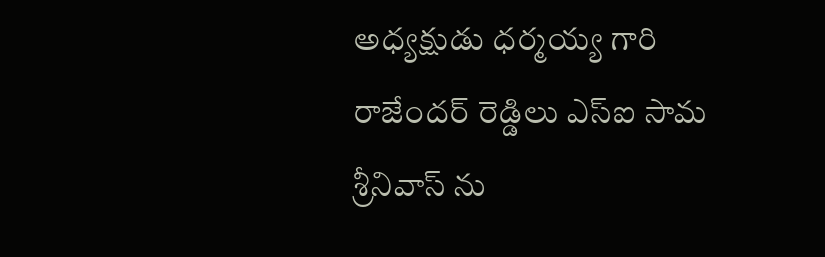అధ్యక్షుడు ధర్మయ్య గారి రాజేందర్ రెడ్డిలు ఎస్ఐ సామ శ్రీనివాస్ ను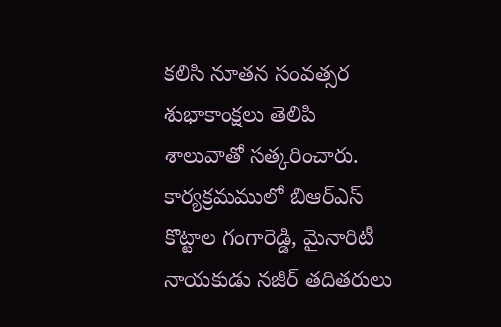కలిసి నూతన సంవత్సర శుభాకాంక్షలు తెలిపి శాలువాతో సత్కరించారు. కార్యక్రమములో బిఆర్ఎస్ కొట్టాల గంగారెడ్డి, మైనారిటీ నాయకుడు నజీర్ తదితరులు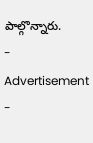పాల్గొన్నారు.
- Advertisement -